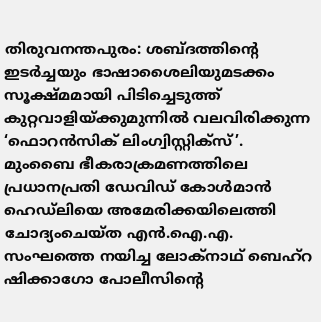തിരുവനന്തപുരം: ശബ്ദത്തിന്റെ ഇടർച്ചയും ഭാഷാശൈലിയുമടക്കം സൂക്ഷ്മമായി പിടിച്ചെടുത്ത് കുറ്റവാളിയ്ക്കുമുന്നിൽ വലവിരിക്കുന്ന ‘ഫൊറൻസിക് ലിംഗ്വിസ്റ്റിക്സ്’.
മുംബൈ ഭീകരാക്രമണത്തിലെ പ്രധാനപ്രതി ഡേവിഡ് കോൾമാൻ ഹെഡ്ലിയെ അമേരിക്കയിലെത്തി ചോദ്യംചെയ്ത എൻ.ഐ.എ. സംഘത്തെ നയിച്ച ലോക്നാഥ് ബെഹ്റ ഷിക്കാഗോ പോലീസിന്റെ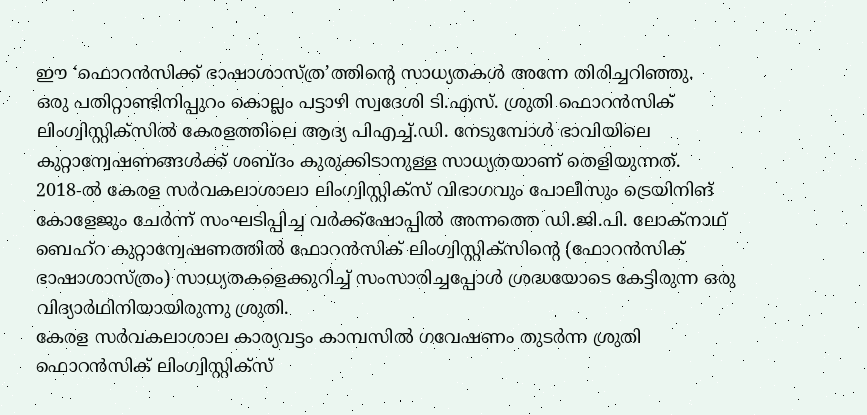ഈ ‘ഫൊറൻസിക്ക് ഭാഷാശാസ്ത്ര’ത്തിന്റെ സാധ്യതകൾ അന്നേ തിരിച്ചറിഞ്ഞു.
ഒരു പതിറ്റാണ്ടിനിപ്പുറം കൊല്ലം പട്ടാഴി സ്വദേശി ടി.എസ്. ശ്രുതി ഫൊറൻസിക് ലിംഗ്വിസ്റ്റിക്സിൽ കേരളത്തിലെ ആദ്യ പിഎച്ച്.ഡി. നേടുമ്പോൾ ഭാവിയിലെ കുറ്റാന്വേഷണങ്ങൾക്ക് ശബ്ദം കുരുക്കിടാനുള്ള സാധ്യതയാണ് തെളിയുന്നത്.
2018-ൽ കേരള സർവകലാശാലാ ലിംഗ്വിസ്റ്റിക്സ് വിഭാഗവും പോലീസും ട്രെയിനിങ് കോളേജും ചേർന്ന് സംഘടിപ്പിച്ച വർക്ക്ഷോപ്പിൽ അന്നത്തെ ഡി.ജി.പി. ലോക്നാഥ് ബെഹ്റ കുറ്റാന്വേഷണത്തിൽ ഫോറൻസിക് ലിംഗ്വിസ്റ്റിക്സിന്റെ (ഫോറൻസിക് ഭാഷാശാസ്ത്രം) സാധ്യതകളെക്കുറിച്ച് സംസാരിച്ചപ്പോൾ ശ്രദ്ധയോടെ കേട്ടിരുന്ന ഒരു വിദ്യാർഥിനിയായിരുന്നു ശ്രുതി.
കേരള സർവകലാശാല കാര്യവട്ടം കാമ്പസിൽ ഗവേഷണം തുടർന്ന ശ്രുതി ഫൊറൻസിക് ലിംഗ്വിസ്റ്റിക്സ്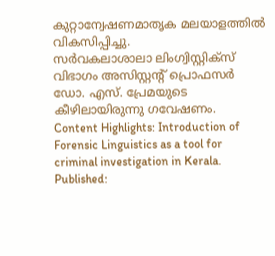കുറ്റാന്വേഷണമാതൃക മലയാളത്തിൽ വികസിപ്പിച്ചു.
സർവകലാശാലാ ലിംഗ്വിസ്റ്റിക്സ് വിഭാഗം അസിസ്റ്റന്റ് പ്രൊഫസർ ഡോ. എസ്. പ്രേമയുടെ കീഴിലായിരുന്നു ഗവേഷണം.
Content Highlights: Introduction of Forensic Linguistics as a tool for criminal investigation in Kerala.
Published: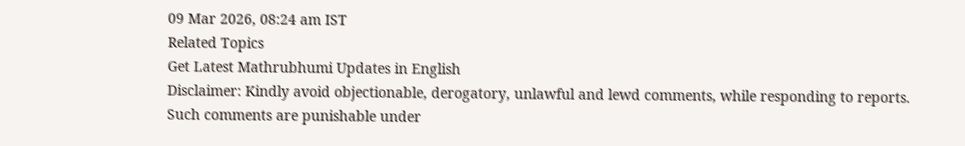09 Mar 2026, 08:24 am IST
Related Topics
Get Latest Mathrubhumi Updates in English
Disclaimer: Kindly avoid objectionable, derogatory, unlawful and lewd comments, while responding to reports. Such comments are punishable under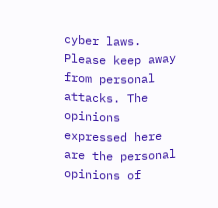cyber laws. Please keep away from personal attacks. The opinions expressed here are the personal opinions of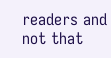readers and not that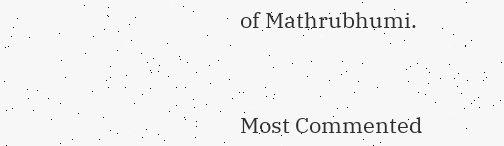of Mathrubhumi.



Most Commented